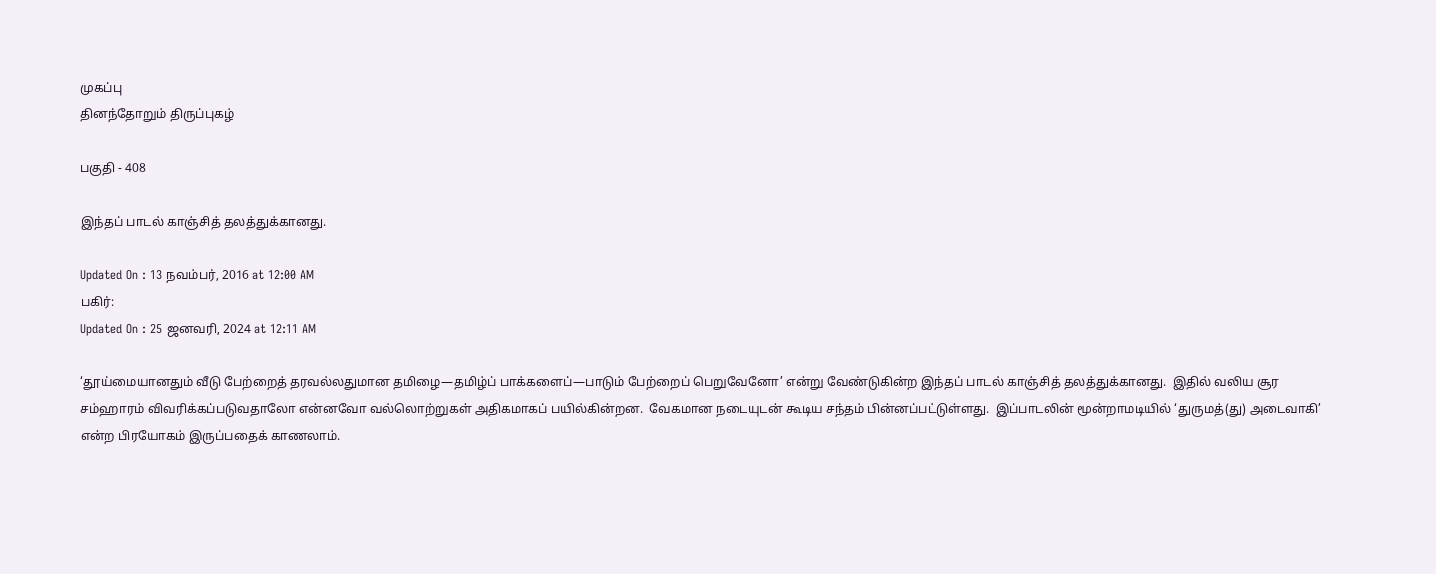முகப்பு
தினந்தோறும் திருப்புகழ்

பகுதி - 408

இந்தப் பாடல் காஞ்சித் தலத்துக்கானது.

Updated On : 13 நவம்பர், 2016 at 12:00 AM
பகிர்:
Updated On : 25 ஜனவரி, 2024 at 12:11 AM

‘தூய்மையானதும் வீடு பேற்றைத் தரவல்லதுமான தமிழை—தமிழ்ப் பாக்களைப்—பாடும் பேற்றைப் பெறுவேனோ’ என்று வேண்டுகின்ற இந்தப் பாடல் காஞ்சித் தலத்துக்கானது.  இதில் வலிய சூர சம்ஹாரம் விவரிக்கப்படுவதாலோ என்னவோ வல்லொற்றுகள் அதிகமாகப் பயில்கின்றன.  வேகமான நடையுடன் கூடிய சந்தம் பின்னப்பட்டுள்ளது.  இப்பாடலின் மூன்றாமடியில் ‘துருமத்(து) அடைவாகி’ என்ற பிரயோகம் இருப்பதைக் காணலாம்.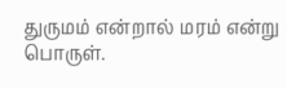துருமம் என்றால் மரம் என்று பொருள்.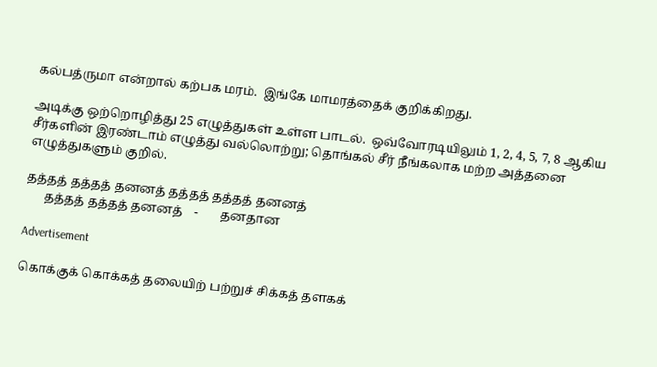கல்பத்ருமா என்றால் கற்பக மரம்.  இங்கே மாமரத்தைக் குறிக்கிறது.

அடிக்கு ஒற்றொழித்து 25 எழுத்துகள் உள்ள பாடல்.  ஒவ்வோரடியிலும் 1, 2, 4, 5, 7, 8 ஆகிய சீர்களின் இரண்டாம் எழுத்து வல்லொற்று; தொங்கல் சீர் நீங்கலாக மற்ற அத்தனை எழுத்துகளும் குறில்.

தத்தத் தத்தத் தனனத் தத்தத் தத்தத் தனனத்
      தத்தத் தத்தத் தனனத்    -       தனதான

Advertisement

கொக்குக் கொக்கத் தலையிற் பற்றுச் சிக்கத் தளகக்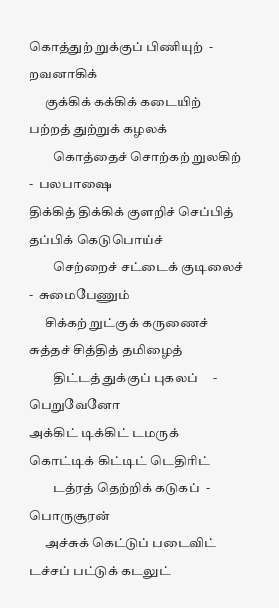கொத்துற் றுக்குப் பிணியுற்  -  றவனாகிக்
      குக்கிக் கக்கிக் கடையிற் பற்றத் துற்றுக் கழலக்
         கொத்தைச் சொற்கற் றுலகிற் -  பலபாஷை
திக்கித் திக்கிக் குளறிச் செப்பித் தப்பிக் கெடுபொய்ச்
         செற்றைச் சட்டைக் குடிலைச் -  சுமைபேணும்
      சிக்கற் றுட்குக் கருணைச் சுத்தச் சித்தித் தமிழைத்
         திட்டத் துக்குப் புகலப்     -    பெறுவேனோ
அக்கிட் டிக்கிட் டமருக் கொட்டிக் கிட்டிட் டெதிரிட்
         டத்ரத் தெற்றிக் கடுகப்  -    பொருசூரன்
      அச்சுக் கெட்டுப் படைவிட் டச்சப் பட்டுக் கடலுட்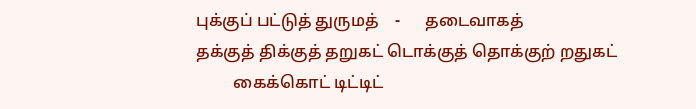புக்குப் பட்டுத் துருமத்    -      தடைவாகத்
தக்குத் திக்குத் தறுகட் டொக்குத் தொக்குற் றதுகட்
         கைக்கொட் டிட்டிட்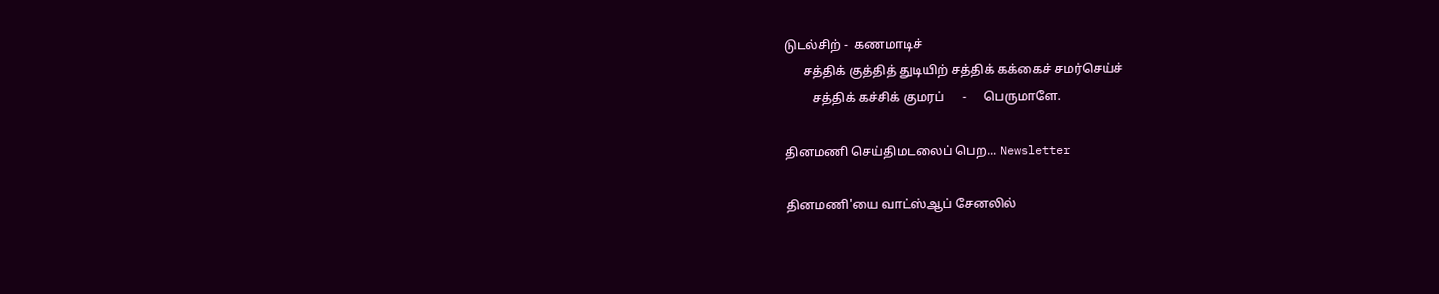டுடல்சிற் -  கணமாடிச்
      சத்திக் குத்தித் துடியிற் சத்திக் கக்கைச் சமர்செய்ச்
         சத்திக் கச்சிக் குமரப்      -     பெருமாளே.

தினமணி செய்திமடலைப் பெற... Newsletter

தினமணி'யை வாட்ஸ்ஆப் சேனலில்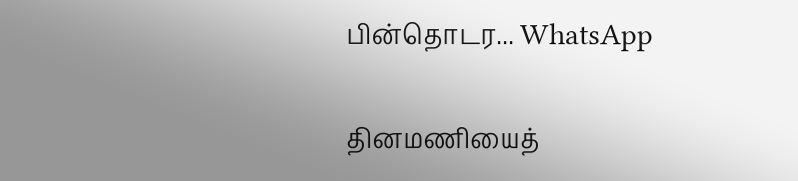பின்தொடர... WhatsApp

தினமணியைத்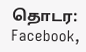தொடர: Facebook,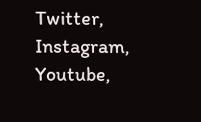Twitter, Instagram, Youtube,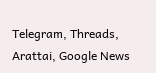Telegram, Threads, Arattai, Google News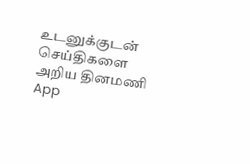உடனுக்குடன் செய்திகளை அறிய தினமணி App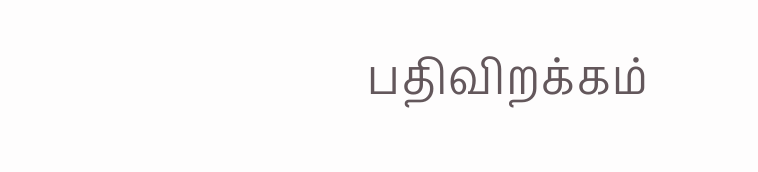பதிவிறக்கம்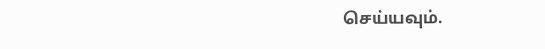செய்யவும்.